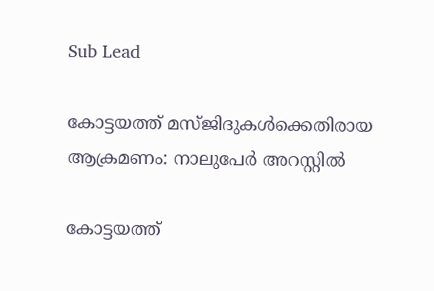Sub Lead

കോട്ടയത്ത് മസ്ജിദുകള്‍ക്കെതിരായ ആക്രമണം: നാലുപേര്‍ അറസ്റ്റില്‍

കോട്ടയത്ത്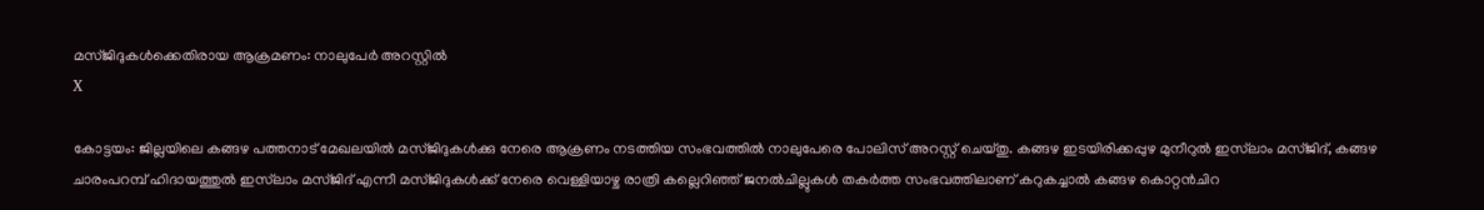മസ്ജിദുകള്‍ക്കെതിരായ ആക്രമണം: നാലുപേര്‍ അറസ്റ്റില്‍
X

കോട്ടയം: ജില്ലയിലെ കങ്ങഴ പത്തനാട് മേഖലയില്‍ മസ്ജിദുകള്‍ക്കു നേരെ ആക്രണം നടത്തിയ സംഭവത്തില്‍ നാലുപേരെ പോലിസ് അറസ്റ്റ് ചെയ്തു. കങ്ങഴ ഇടയിരിക്കപ്പുഴ മുനീറുല്‍ ഇസ്‌ലാം മസ്ജിദ്, കങ്ങഴ ചാരംപറമ്പ് ഹിദായത്തുല്‍ ഇസ്‌ലാം മസ്ജിദ് എന്നീ മസ്ജിദുകള്‍ക്ക് നേരെ വെള്ളിയാഴ്ച രാത്രി കല്ലെറിഞ്ഞ് ജനല്‍ചില്ലുകള്‍ തകര്‍ത്ത സംഭവത്തിലാണ് കറുകച്ചാല്‍ കങ്ങഴ കൊറ്റന്‍ചിറ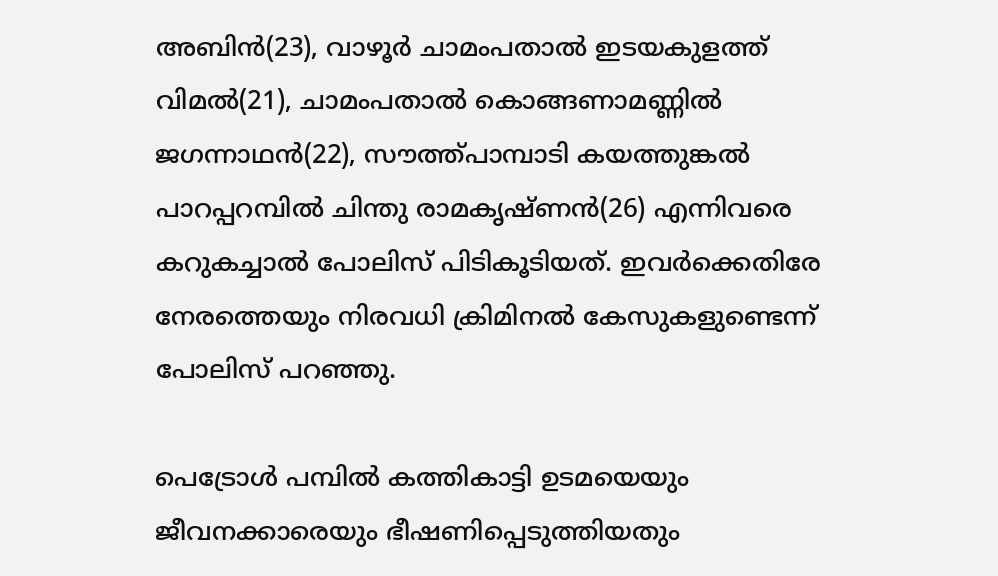അബിന്‍(23), വാഴൂര്‍ ചാമംപതാല്‍ ഇടയകുളത്ത് വിമല്‍(21), ചാമംപതാല്‍ കൊങ്ങണാമണ്ണില്‍ ജഗന്നാഥന്‍(22), സൗത്ത്പാമ്പാടി കയത്തുങ്കല്‍ പാറപ്പറമ്പില്‍ ചിന്തു രാമകൃഷ്ണന്‍(26) എന്നിവരെ കറുകച്ചാല്‍ പോലിസ് പിടികൂടിയത്. ഇവര്‍ക്കെതിരേ നേരത്തെയും നിരവധി ക്രിമിനല്‍ കേസുകളുണ്ടെന്ന് പോലിസ് പറഞ്ഞു.

പെട്രോള്‍ പമ്പില്‍ കത്തികാട്ടി ഉടമയെയും ജീവനക്കാരെയും ഭീഷണിപ്പെടുത്തിയതും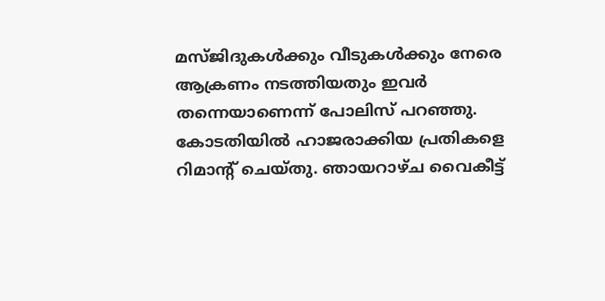മസ്ജിദുകള്‍ക്കും വീടുകള്‍ക്കും നേരെ ആക്രണം നടത്തിയതും ഇവര്‍ തന്നെയാണെന്ന് പോലിസ് പറഞ്ഞു. കോടതിയില്‍ ഹാജരാക്കിയ പ്രതികളെ റിമാന്റ് ചെയ്തു. ഞായറാഴ്ച വൈകീട്ട്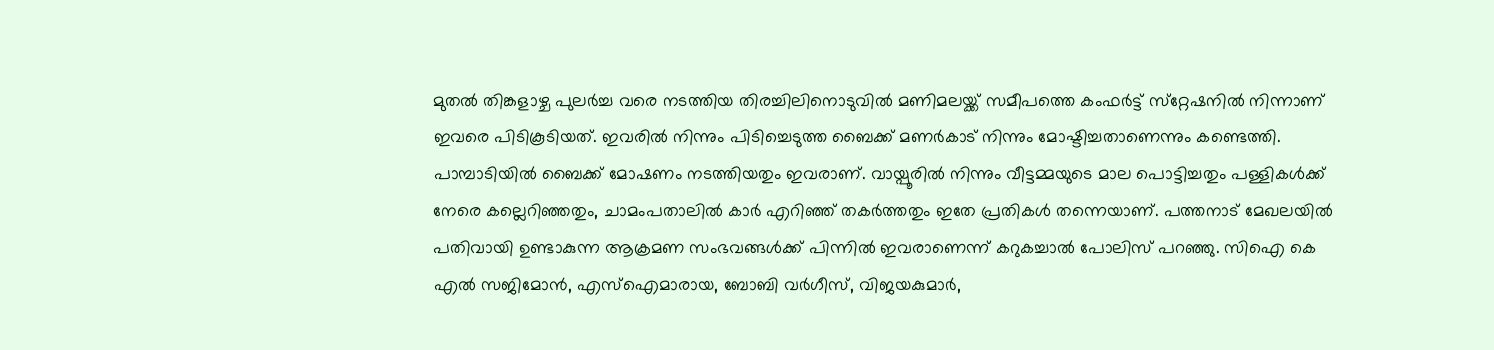മുതല്‍ തിങ്കളാഴ്ച പുലര്‍ച്ച വരെ നടത്തിയ തിരച്ചിലിനൊടുവില്‍ മണിമലയ്ക്ക് സമീപത്തെ കംഫര്‍ട്ട് സ്‌റ്റേഷനില്‍ നിന്നാണ് ഇവരെ പിടികൂടിയത്. ഇവരില്‍ നിന്നും പിടിച്ചെടുത്ത ബൈക്ക് മണര്‍കാട് നിന്നും മോഷ്ടിച്ചതാണെന്നും കണ്ടെത്തി. പാമ്പാടിയില്‍ ബൈക്ക് മോഷണം നടത്തിയതും ഇവരാണ്. വായ്പൂരില്‍ നിന്നും വീട്ടമ്മയുടെ മാല പൊട്ടിച്ചതും പള്ളികള്‍ക്ക് നേരെ കല്ലെറിഞ്ഞതും, ചാമംപതാലില്‍ കാര്‍ എറിഞ്ഞ് തകര്‍ത്തതും ഇതേ പ്രതികള്‍ തന്നെയാണ്. പത്തനാട് മേഖലയില്‍ പതിവായി ഉണ്ടാകുന്ന ആക്രമണ സംഭവങ്ങള്‍ക്ക് പിന്നില്‍ ഇവരാണെന്ന് കറുകച്ചാല്‍ പോലിസ് പറഞ്ഞു. സിഐ കെ എല്‍ സജിമോന്‍, എസ്‌ഐമാരായ, ബോബി വര്‍ഗീസ്, വിജയകുമാര്‍,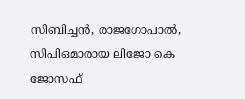സിബിച്ചന്‍, രാജഗോപാല്‍, സിപിഒമാരായ ലിജോ കെ ജോസഫ്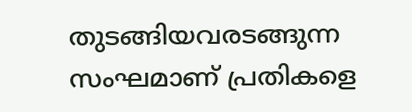തുടങ്ങിയവരടങ്ങുന്ന സംഘമാണ് പ്രതികളെ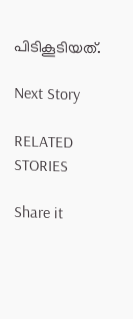പിടികൂടിയത്.

Next Story

RELATED STORIES

Share it